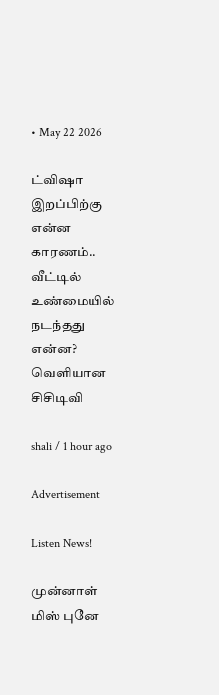• May 22 2026

ட்விஷா இறப்பிற்கு என்ன காரணம்.. வீட்டில் உண்மையில் நடந்தது என்ன? வெளியான சிசிடிவி

shali / 1 hour ago

Advertisement

Listen News!

முன்னாள் மிஸ் புனே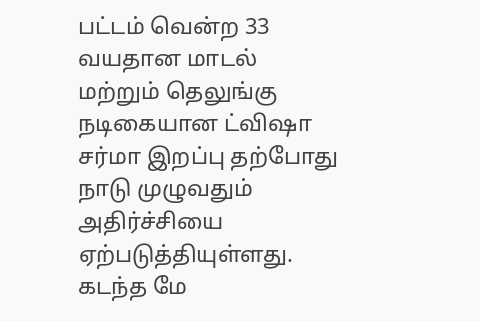பட்டம் வென்ற 33 வயதான மாடல் மற்றும் தெலுங்கு நடிகையான ட்விஷா சர்மா இறப்பு தற்போது நாடு முழுவதும் அதிர்ச்சியை ஏற்படுத்தியுள்ளது. கடந்த மே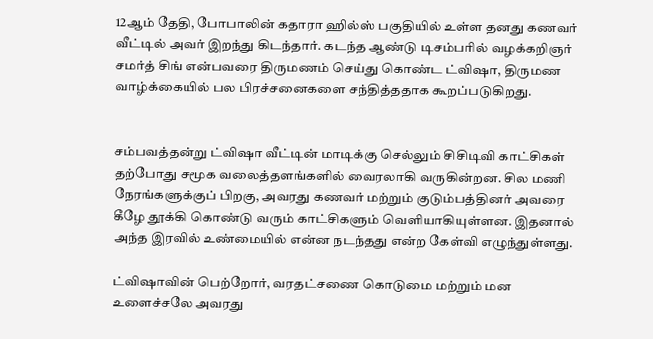12ஆம் தேதி, போபாலின் கதாரா ஹில்ஸ் பகுதியில் உள்ள தனது கணவர் வீட்டில் அவர் இறந்து கிடந்தார். கடந்த ஆண்டு டிசம்பரில் வழக்கறிஞர் சமர்த் சிங் என்பவரை திருமணம் செய்து கொண்ட ட்விஷா, திருமண வாழ்க்கையில் பல பிரச்சனைகளை சந்தித்ததாக கூறப்படுகிறது.


சம்பவத்தன்று ட்விஷா வீட்டின் மாடிக்கு செல்லும் சிசிடிவி காட்சிகள் தற்போது சமூக வலைத்தளங்களில் வைரலாகி வருகின்றன. சில மணி நேரங்களுக்குப் பிறகு, அவரது கணவர் மற்றும் குடும்பத்தினர் அவரை கீழே தூக்கி கொண்டு வரும் காட்சிகளும் வெளியாகியுள்ளன. இதனால் அந்த இரவில் உண்மையில் என்ன நடந்தது என்ற கேள்வி எழுந்துள்ளது.

ட்விஷாவின் பெற்றோர், வரதட்சணை கொடுமை மற்றும் மன உளைச்சலே அவரது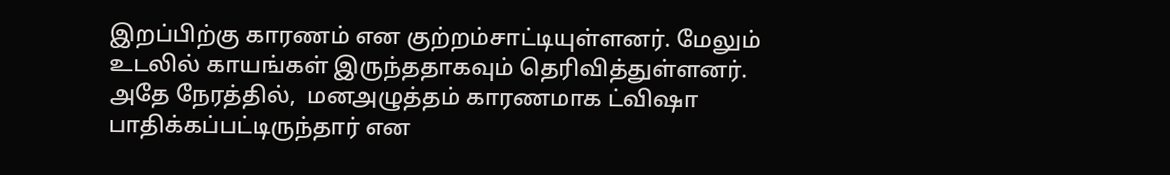இறப்பிற்கு காரணம் என குற்றம்சாட்டியுள்ளனர். மேலும் உடலில் காயங்கள் இருந்ததாகவும் தெரிவித்துள்ளனர். அதே நேரத்தில்,  மனஅழுத்தம் காரணமாக ட்விஷா பாதிக்கப்பட்டிருந்தார் என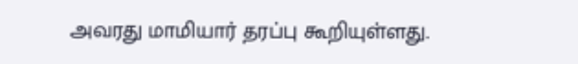அவரது மாமியார் தரப்பு கூறியுள்ளது.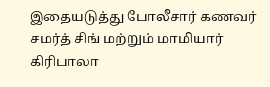இதையடுத்து போலீசார் கணவர் சமர்த் சிங் மற்றும் மாமியார் கிரிபாலா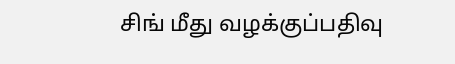சிங் மீது வழக்குப்பதிவு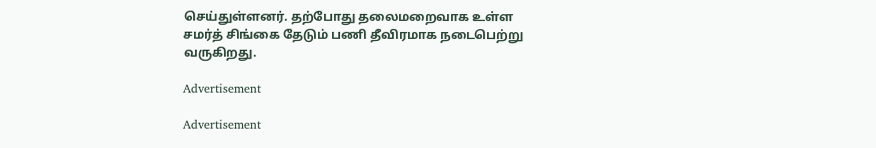செய்துள்ளனர். தற்போது தலைமறைவாக உள்ள சமர்த் சிங்கை தேடும் பணி தீவிரமாக நடைபெற்று வருகிறது.

Advertisement

Advertisement